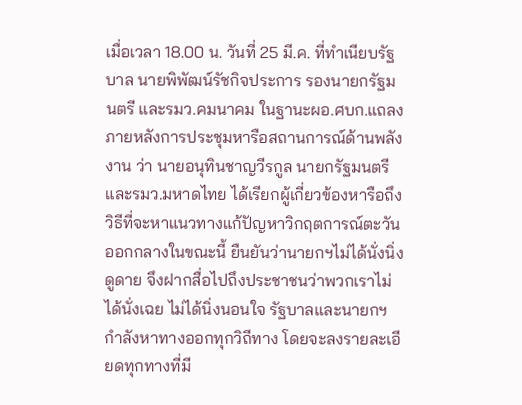เมื่อเวลา 18.00 น. วันที่ 25 มี.ค. ที่ทำเนียบรัฐบาล นายพิพัฒน์รัชกิจประการ รองนายกรัฐมนตรี และรมว.คมนาคม ในฐานะผอ.ศบก.แถลงภายหลังการประชุมหารือสถานการณ์ด้านพลังงาน ว่า นายอนุทินชาญวีรกูล นายกรัฐมนตรี และรมว.มหาดไทย ได้เรียกผู้เกี่ยวข้องหารือถึงวิธีที่จะหาแนวทางแก้ปัญหาวิกฤตการณ์ตะวันออกกลางในขณะนี้ ยืนยันว่านายกฯไม่ได้นั่งนิ่งดูดาย จึงฝากสื่อไปถึงประชาชนว่าพวกเราไม่ได้นั่งเฉย ไม่ได้นิ่งนอนใจ รัฐบาลและนายกฯกำลังหาทางออกทุกวิถีทาง โดยจะลงรายละเอียดทุกทางที่มี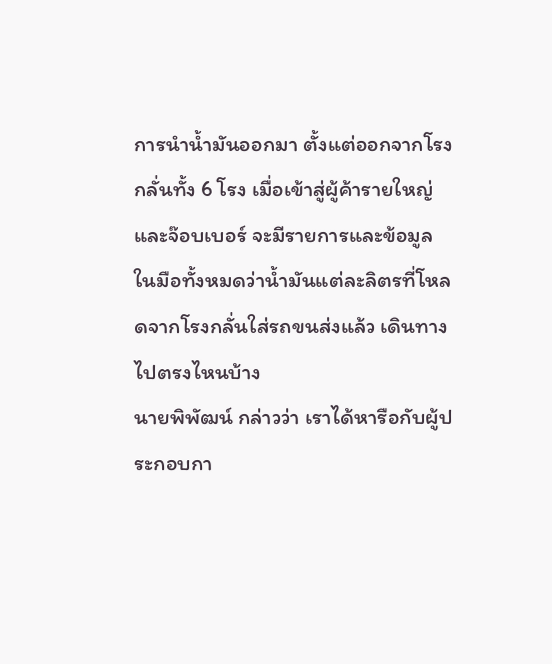การนำน้ำมันออกมา ตั้งแต่ออกจากโรงกลั่นทั้ง 6 โรง เมื่อเข้าสู่ผู้ค้ารายใหญ่และจ๊อบเบอร์ จะมีรายการและข้อมูลในมือทั้งหมดว่าน้ำมันแต่ละลิตรที่โหลดจากโรงกลั่นใส่รถขนส่งแล้ว เดินทางไปตรงไหนบ้าง
นายพิพัฒน์ กล่าวว่า เราได้หารือกับผู้ประกอบกา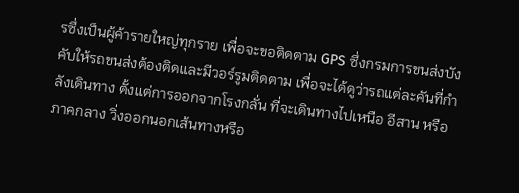รซึ่งเป็นผู้ค้ารายใหญ่ทุกราย เพื่อจะขอติดตาม GPS ซึ่งกรมการขนส่งบังคับให้รถขนส่งต้องติดและมีวอร์รูมติดตาม เพื่อจะได้ดูว่ารถแต่ละคันที่กำลังเดินทาง ตั้งแต่การออกจากโรงกลั่น ที่จะเดินทางไปเหนือ อีสาน หรือภาคกลาง วิ่งออกนอกเส้นทางหรือ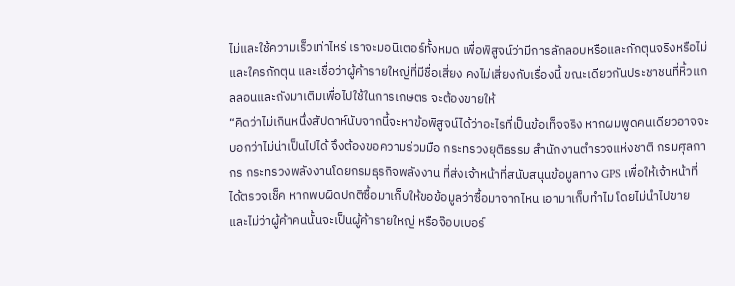ไม่และใช้ความเร็วเท่าไหร่ เราจะมอนิเตอร์ทั้งหมด เพื่อพิสูจน์ว่ามีการลักลอบหรือและกักตุนจริงหรือไม่และใครกักตุน และเชื่อว่าผู้ค้ารายใหญ่ที่มีชื่อเสี่ยง คงไม่เสี่ยงกับเรื่องนี้ ขณะเดียวกันประชาชนที่หิ้วแกลลอนและถังมาเติมเพื่อไปใช้ในการเกษตร จะต้องขายให้
“คิดว่าไม่เกินหนึ่งสัปดาห์นับจากนี้จะหาข้อพิสูจน์ได้ว่าอะไรที่เป็นข้อเท็จจริง หากผมพูดคนเดียวอาจจะบอกว่าไม่น่าเป็นไปได้ จึงต้องขอความร่วมมือ กระทรวงยุติธรรม สำนักงานตำรวจแห่งชาติ กรมศุลกากร กระทรวงพลังงานโดยกรมธุรกิจพลังงาน ที่ส่งเจ้าหน้าที่สนับสนุนข้อมูลทาง GPS เพื่อให้เจ้าหน้าที่ได้ตรวจเช็ค หากพบผิดปกติซื้อมาเก็บให้ขอข้อมูลว่าซื้อมาจากไหน เอามาเก็บทำไม โดยไม่นำไปขาย และไม่ว่าผู้ค้าคนนั้นจะเป็นผู้ค้ารายใหญ่ หรือจ๊อบเบอร์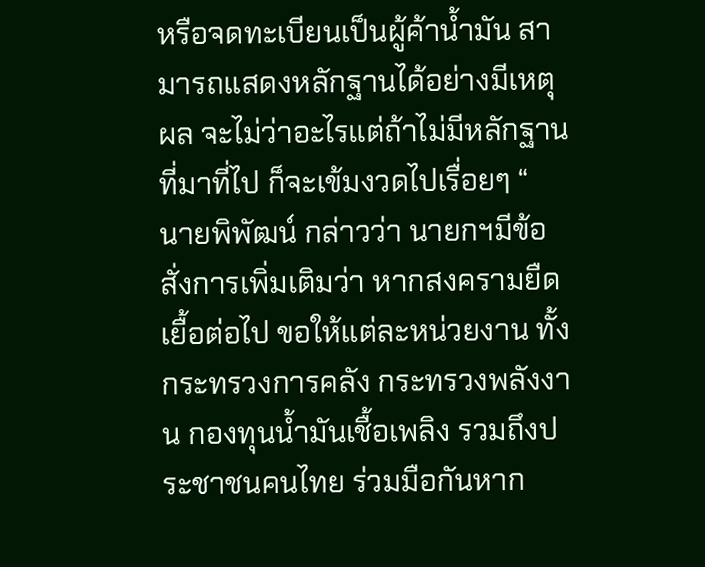หรือจดทะเบียนเป็นผู้ค้าน้ำมัน สามารถแสดงหลักฐานได้อย่างมีเหตุผล จะไม่ว่าอะไรแต่ถ้าไม่มีหลักฐานที่มาที่ไป ก็จะเข้มงวดไปเรื่อยๆ “
นายพิพัฒน์ กล่าวว่า นายกฯมีข้อสั่งการเพิ่มเติมว่า หากสงครามยืดเยื้อต่อไป ขอให้แต่ละหน่วยงาน ทั้งกระทรวงการคลัง กระทรวงพลังงาน กองทุนน้ำมันเชื้อเพลิง รวมถึงประชาชนคนไทย ร่วมมือกันหาก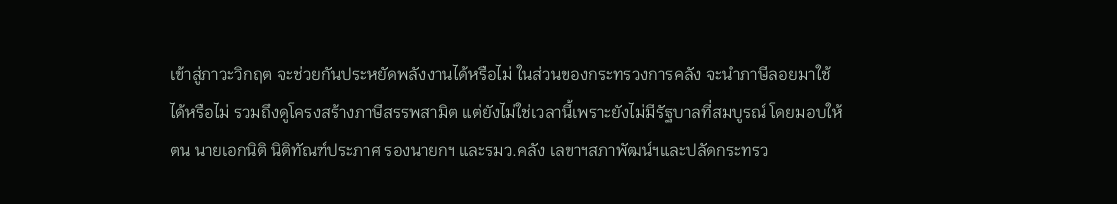เข้าสู่ภาวะวิกฤต จะช่วยกันประหยัดพลังงานได้หรือไม่ ในส่วนของกระทรวงการคลัง จะนำภาษีลอยมาใช้ได้หรือไม่ รวมถึงดูโครงสร้างภาษีสรรพสามิต แต่ยังไม่ใช่เวลานี้เพราะยังไม่มีรัฐบาลที่สมบูรณ์ โดยมอบให้ตน นายเอกนิติ นิติทัณฑ์ประภาศ รองนายกฯ และรมว.คลัง เลขาฯสภาพัฒน์ฯและปลัดกระทรว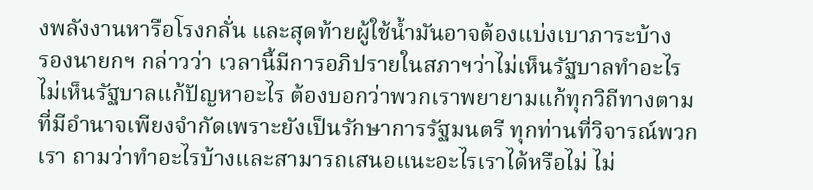งพลังงานหารือโรงกลั่น และสุดท้ายผู้ใช้น้ำมันอาจต้องแบ่งเบาภาระบ้าง
รองนายกฯ กล่าวว่า เวลานี้มีการอภิปรายในสภาฯว่าไม่เห็นรัฐบาลทำอะไร ไม่เห็นรัฐบาลแก้ปัญหาอะไร ต้องบอกว่าพวกเราพยายามแก้ทุกวิถีทางตามที่มีอำนาจเพียงจำกัดเพราะยังเป็นรักษาการรัฐมนตรี ทุกท่านที่วิจารณ์พวกเรา ถามว่าทำอะไรบ้างและสามารถเสนอแนะอะไรเราได้หรือไม่ ไม่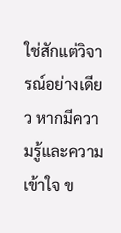ใช่สักแต่วิจารณ์อย่างเดียว หากมีความรู้และความเข้าใจ ข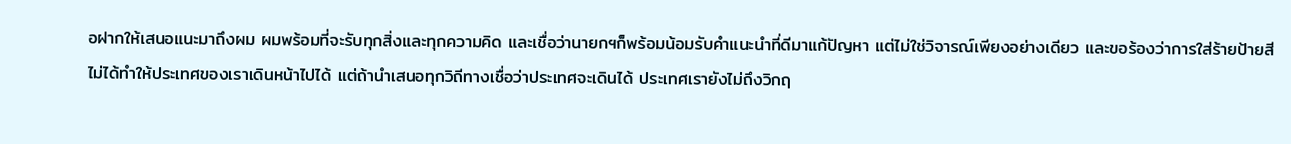อฝากให้เสนอแนะมาถึงผม ผมพร้อมที่จะรับทุกสิ่งและทุกความคิด และเชื่อว่านายกฯก็พร้อมน้อมรับคำแนะนำที่ดีมาแก้ปัญหา แต่ไม่ใช่วิจารณ์เพียงอย่างเดียว และขอร้องว่าการใส่ร้ายป้ายสีไม่ได้ทำให้ประเทศของเราเดินหน้าไปได้ แต่ถ้านำเสนอทุกวิถีทางเชื่อว่าประเทศจะเดินได้ ประเทศเรายังไม่ถึงวิกฤ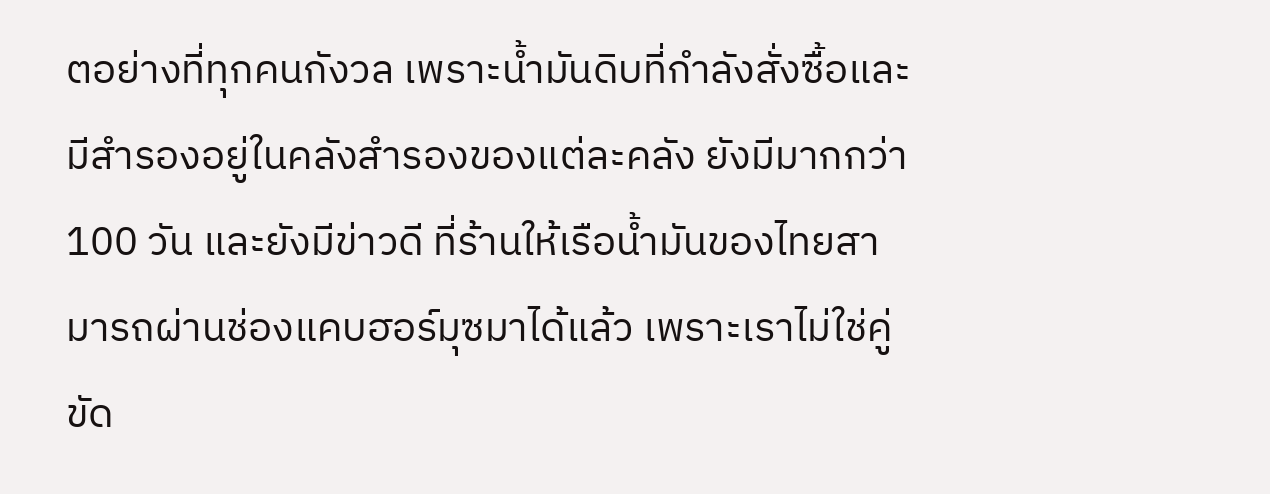ตอย่างที่ทุกคนกังวล เพราะน้ำมันดิบที่กำลังสั่งซื้อและมีสำรองอยู่ในคลังสำรองของแต่ละคลัง ยังมีมากกว่า 100 วัน และยังมีข่าวดี ที่ร้านให้เรือน้ำมันของไทยสามารถผ่านช่องแคบฮอร์มุซมาได้แล้ว เพราะเราไม่ใช่คู่ขัด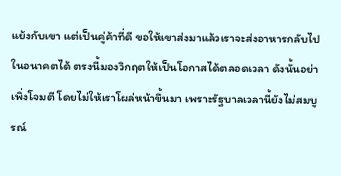แย้งกับเขา แต่เป็นคู่ค้าที่ดี ขอให้เขาส่งมาแล้วเราจะส่งอาหารกลับไปในอนาคตได้ ตรงนี้มองวิกฤตให้เป็นโอกาสได้ตลอดเวลา ดังนั้นอย่าเพิ่งโจมตี โดยไม่ให้เราโผล่หน้าขึ้นมา เพราะรัฐบาลเวลานี้ยังไม่สมบูรณ์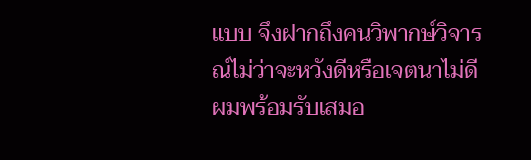แบบ จึงฝากถึงคนวิพากษ์วิจารณ์ไม่ว่าจะหวังดีหรือเจตนาไม่ดี ผมพร้อมรับเสมอ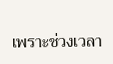เพราะช่วงเวลา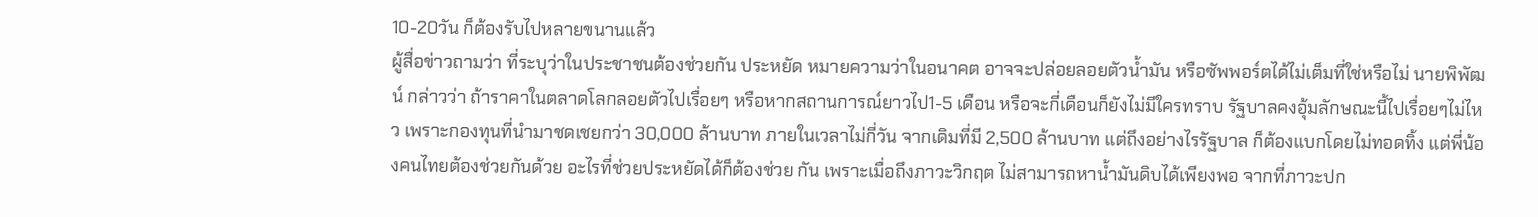10-20วัน ก็ต้องรับไปหลายขนานแล้ว
ผู้สื่อข่าวถามว่า ที่ระบุว่าในประชาชนต้องช่วยกัน ประหยัด หมายความว่าในอนาคต อาจจะปล่อยลอยตัวน้ำมัน หรือซัพพอร์ตได้ไม่เต็มที่ใช่หรือไม่ นายพิพัฒน์ กล่าวว่า ถ้าราคาในตลาดโลกลอยตัวไปเรื่อยๆ หรือหากสถานการณ์ยาวไป1-5 เดือน หรือจะกี่เดือนก็ยังไม่มีใครทราบ รัฐบาลคงอุ้มลักษณะนี้ไปเรื่อยๆไม่ไหว เพราะกองทุนที่นำมาชดเชยกว่า 30,000 ล้านบาท ภายในเวลาไม่กี่วัน จากเดิมที่มี 2,500 ล้านบาท แต่ถึงอย่างไรรัฐบาล ก็ต้องแบกโดยไม่ทอดทิ้ง แต่พี่น้องคนไทยต้องช่วยกันด้วย อะไรที่ช่วยประหยัดได้ก็ต้องช่วย กัน เพราะเมื่อถึงภาวะวิกฤต ไม่สามารถหาน้ำมันดิบได้เพียงพอ จากที่ภาวะปก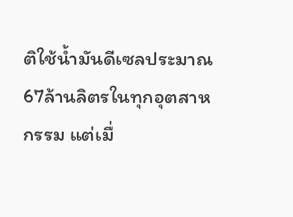ติใช้น้ำมันดีเซลประมาณ 67ล้านลิตรในทุกอุตสาหกรรม แต่เมื่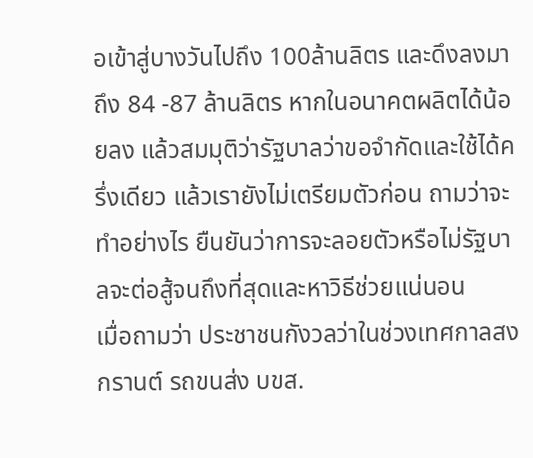อเข้าสู่บางวันไปถึง 100ล้านลิตร และดึงลงมาถึง 84 -87 ล้านลิตร หากในอนาคตผลิตได้น้อยลง แล้วสมมุติว่ารัฐบาลว่าขอจำกัดและใช้ได้ครึ่งเดียว แล้วเรายังไม่เตรียมตัวก่อน ถามว่าจะทำอย่างไร ยืนยันว่าการจะลอยตัวหรือไม่รัฐบาลจะต่อสู้จนถึงที่สุดและหาวิธีช่วยแน่นอน
เมื่อถามว่า ประชาชนกังวลว่าในช่วงเทศกาลสงกรานต์ รถขนส่ง บขส.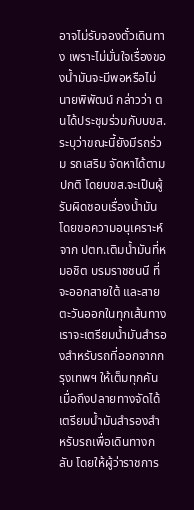อาจไม่รับจองตั๋วเดินทาง เพราะไม่มั่นใจเรื่องของน้ำมันจะมีพอหรือไม่ นายพิพัฒน์ กล่าวว่า ตนได้ประชุมร่วมกับบขส.ระบุว่าขณะนี้ยังมีรถร่วม รถเสริม จัดหาได้ตามปกติ โดยบขส.จะเป็นผู้รับผิดชอบเรื่องน้ำมัน โดยขอความอนุเคราะห์จาก ปตท.เติมน้ำมันที่หมอชิต บรมราชชนนี ที่จะออกสายใต้ และสายตะวันออกในทุกเส้นทาง เราจะเตรียมน้ำมันสำรองสำหรับรถที่ออกจากกรุงเทพฯ ให้เต็มทุกคัน เมื่อถึงปลายทางจัดได้เตรียมน้ำมันสำรองสำหรับรถเพื่อเดินทางกลับ โดยให้ผู้ว่าราชการ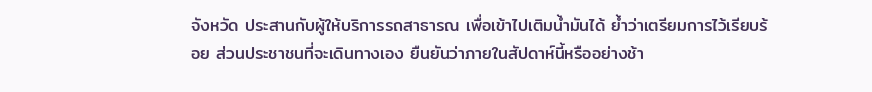จังหวัด ประสานกับผู้ให้บริการรถสาธารณ เพื่อเข้าไปเติมน้ำมันได้ ย้ำว่าเตรียมการไว้เรียบร้อย ส่วนประชาชนที่จะเดินทางเอง ยืนยันว่าภายในสัปดาห์นี้หรืออย่างช้า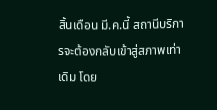สิ้นเดือน มี.ค.นี้ สถานีบริการจะต้องกลับเข้าสู่สภาพเท่าเดิม โดย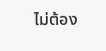ไม่ต้อง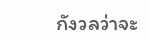กังวลว่าจะ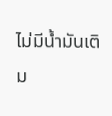ไม่มีน้ำมันเติม